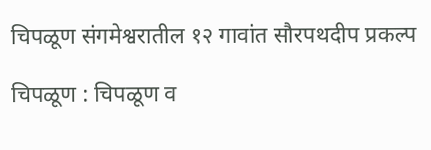चिपळूण संगमेश्वरातील १२ गावांत सौरपथदीप प्रकल्प

चिपळूण : चिपळूण व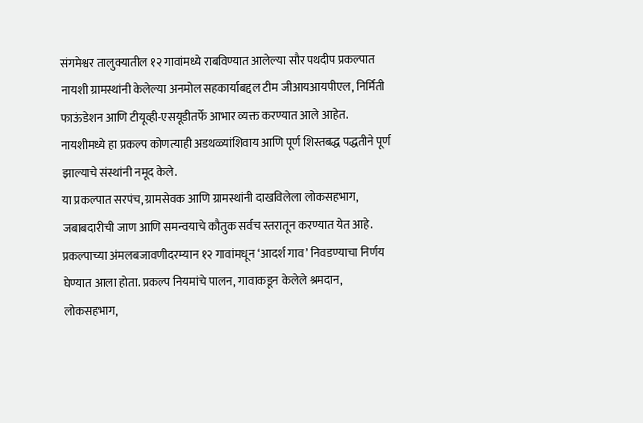संगमेश्वर तालुक्यातील १२ गावांमध्ये राबविण्यात आलेल्या सौर पथदीप प्रकल्पात नायशी ग्रामस्थांनी केलेल्या अनमोल सहकार्याबद्दल टीम जीआयआयपीएल, निर्मिती फाऊंडेशन आणि टीयूव्ही-एसयूडीतर्फे आभार व्यक्त करण्यात आले आहेत. नायशीमध्ये हा प्रकल्प कोणत्याही अडथळ्यांशिवाय आणि पूर्ण शिस्तबद्ध पद्धतीने पूर्ण झाल्याचे संस्थांनी नमूद केले.
या प्रकल्पात सरपंच, ग्रामसेवक आणि ग्रामस्थांनी दाखविलेला लोकसहभाग, जबाबदारीची जाण आणि समन्वयाचे कौतुक सर्वच स्तरातून करण्यात येत आहे. प्रकल्पाच्या अंमलबजावणीदरम्यान १२ गावांमधून ‘आदर्श गाव’ निवडण्याचा निर्णय घेण्यात आला होता. प्रकल्प नियमांचे पालन, गावाकडून केलेले श्रमदान, लोकसहभाग,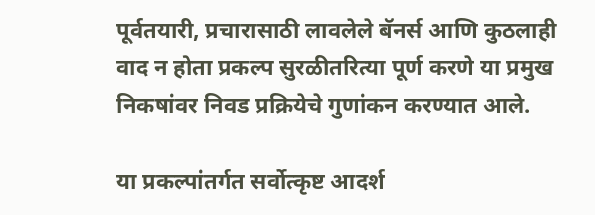पूर्वतयारी, प्रचारासाठी लावलेले बॅनर्स आणि कुठलाही वाद न होता प्रकल्प सुरळीतरित्या पूर्ण करणे या प्रमुख निकषांवर निवड प्रक्रियेचे गुणांकन करण्यात आले.

या प्रकल्पांतर्गत सर्वोत्कृष्ट आदर्श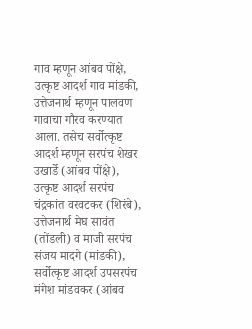गाव म्हणून आंबव पोंक्षे, उत्कृष्ट आदर्श गाव मांडकी, उत्तेजनार्थ म्हणून पालवण गावाचा गौरव करण्यात आला. तसेच सर्वोत्कृष्ट आदर्श म्हणून सरपंच शेखर उखार्डे (आंबव पोंक्षे), उत्कृष्ट आदर्श सरपंच चंद्रकांत वरवटकर (शिरंबे), उत्तेजनार्थ मेघ सावंत (तोंडली) व माजी सरपंच संजय मादगे (मांडकी), सर्वोत्कृष्ट आदर्श उपसरपंच मंगेश मांडवकर (आंबव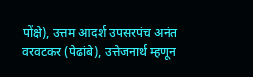पोंक्षे), उत्तम आदर्श उपसरपंच अनंत वरवटकर (पेढांबे), उत्तेजनार्थ म्हणून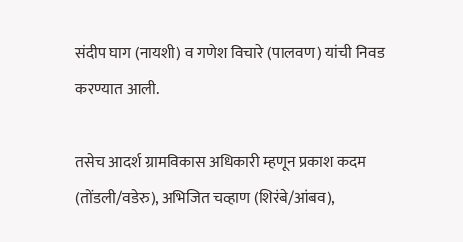संदीप घाग (नायशी) व गणेश विचारे (पालवण) यांची निवड करण्यात आली.

तसेच आदर्श ग्रामविकास अधिकारी म्हणून प्रकाश कदम (तोंडली/वडेरु), अभिजित चव्हाण (शिरंबे/आंबव),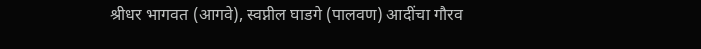श्रीधर भागवत (आगवे), स्वप्नील घाडगे (पालवण) आदींचा गौरव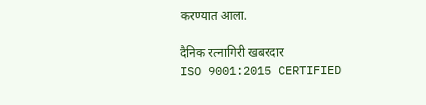करण्यात आला.

दैनिक रत्नागिरी खबरदार
ISO 9001:2015 CERTIFIED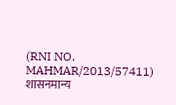(RNI NO. MAHMAR/2013/57411)
शासनमान्य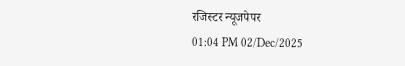रजिस्टर न्यूजपेपर
01:04 PM 02/Dec/2025